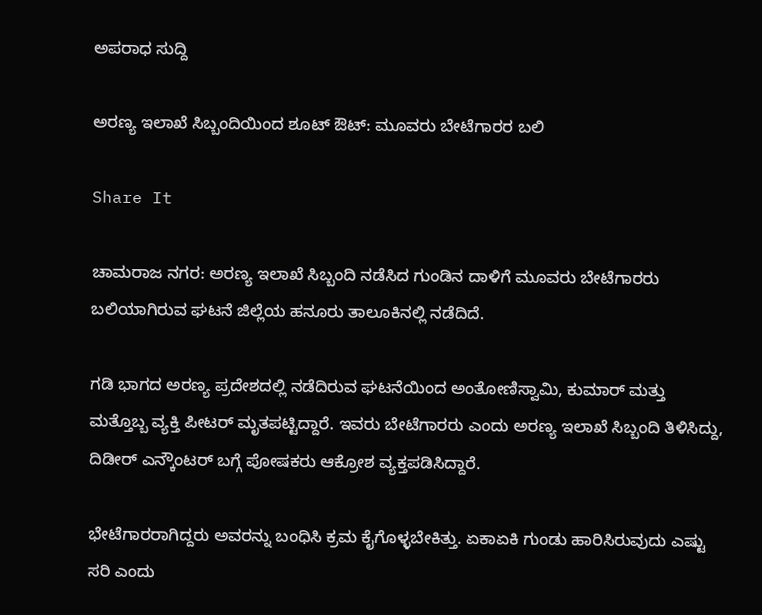ಅಪರಾಧ ಸುದ್ದಿ

ಅರಣ್ಯ ಇಲಾಖೆ ಸಿಬ್ಬಂದಿಯಿಂದ ಶೂಟ್ ಔಟ್: ಮೂವರು ಬೇಟೆಗಾರರ ಬಲಿ

Share It

ಚಾಮರಾಜ ನಗರ: ಅರಣ್ಯ ಇಲಾಖೆ ಸಿಬ್ಬಂದಿ ನಡೆಸಿದ ಗುಂಡಿನ ದಾಳಿಗೆ ಮೂವರು ಬೇಟೆಗಾರರು ಬಲಿಯಾಗಿರುವ ಘಟನೆ ಜಿಲ್ಲೆಯ ಹನೂರು ತಾಲೂಕಿನಲ್ಲಿ ನಡೆದಿದೆ.

ಗಡಿ ಭಾಗದ ಅರಣ್ಯ ಪ್ರದೇಶದಲ್ಲಿ ನಡೆದಿರುವ ಘಟನೆಯಿಂದ ಅಂತೋಣಿಸ್ವಾಮಿ, ಕುಮಾರ್ ಮತ್ತು ಮತ್ತೊಬ್ಬ ವ್ಯಕ್ತಿ ಪೀಟರ್ ಮೃತಪಟ್ಟಿದ್ದಾರೆ. ಇವರು ಬೇಟೆಗಾರರು ಎಂದು ಅರಣ್ಯ ಇಲಾಖೆ ಸಿಬ್ಬಂದಿ ತಿಳಿಸಿದ್ದು, ದಿಡೀರ್ ಎನ್ಕೌಂಟರ್ ಬಗ್ಗೆ ಪೋಷಕರು ಆಕ್ರೋಶ ವ್ಯಕ್ತಪಡಿಸಿದ್ದಾರೆ.

ಭೇಟೆಗಾರರಾಗಿದ್ದರು ಅವರನ್ನು ಬಂಧಿಸಿ ಕ್ರಮ ಕೈಗೊಳ್ಳಬೇಕಿತ್ತು. ಏಕಾಏಕಿ ಗುಂಡು ಹಾರಿಸಿರುವುದು ಎಷ್ಟು ಸರಿ ಎಂದು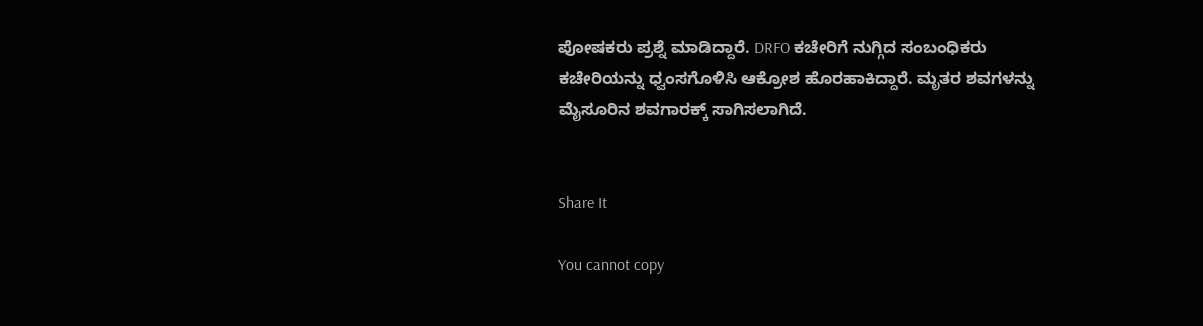ಪೋಷಕರು ಪ್ರಶ್ನೆ ಮಾಡಿದ್ದಾರೆ. DRFO ಕಚೇರಿಗೆ ನುಗ್ಗಿದ ಸಂಬಂಧಿಕರು ಕಚೇರಿಯನ್ನು ಧ್ವಂಸಗೊಳಿಸಿ ಆಕ್ರೋಶ ಹೊರಹಾಕಿದ್ದಾರೆ. ಮೃತರ ಶವಗಳನ್ನು ಮೈಸೂರಿನ ಶವಗಾರಕ್ಕ್ ಸಾಗಿಸಲಾಗಿದೆ.


Share It

You cannot copy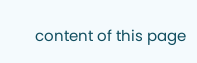content of this page